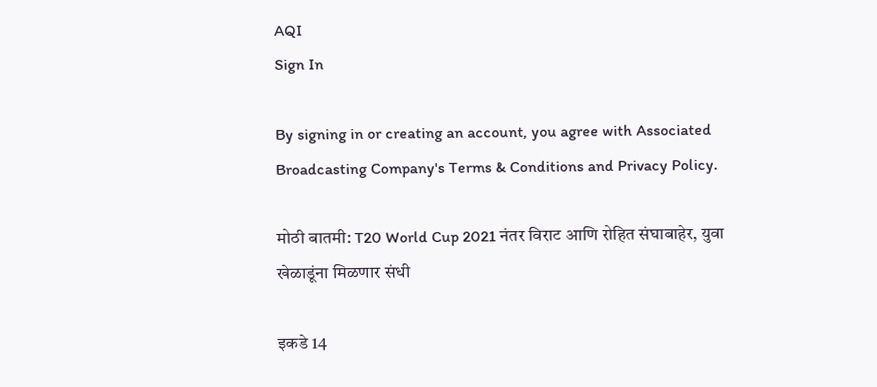AQI
Sign In

By signing in or creating an account, you agree with Associated Broadcasting Company's Terms & Conditions and Privacy Policy.

मोठी बातमी: T20 World Cup 2021 नंतर विराट आणि रोहित संघाबाहेर, युवा खेळाडूंना मिळणार संधी

इकडे 14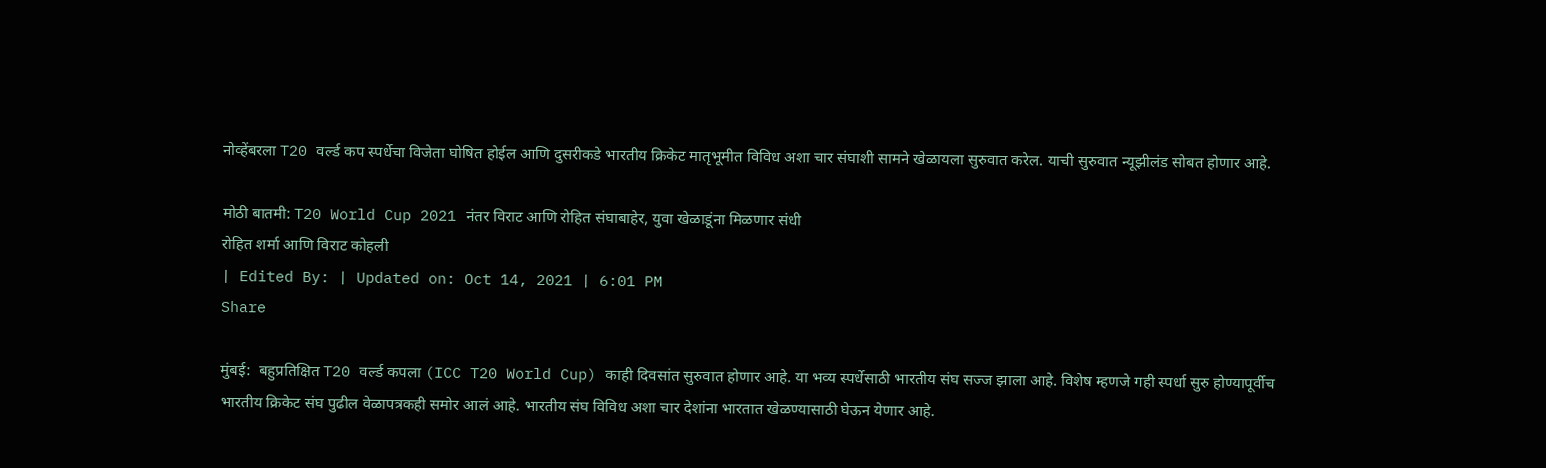नोव्हेंबरला T20 वर्ल्ड कप स्पर्धेचा विजेता घोषित होईल आणि दुसरीकडे भारतीय क्रिकेट मातृभूमीत विविध अशा चार संघाशी सामने खेळायला सुरुवात करेल. याची सुरुवात न्यूझीलंड सोबत होणार आहे.

मोठी बातमी: T20 World Cup 2021 नंतर विराट आणि रोहित संघाबाहेर, युवा खेळाडूंना मिळणार संधी
रोहित शर्मा आणि विराट कोहली
| Edited By: | Updated on: Oct 14, 2021 | 6:01 PM
Share

मुंबई:  बहुप्रतिक्षित T20 वर्ल्ड कपला (ICC T20 World Cup) काही दिवसांत सुरुवात होणार आहे. या भव्य स्पर्धेसाठी भारतीय संघ सज्ज झाला आहे. विशेष म्हणजे गही स्पर्धा सुरु होण्यापूर्वीच भारतीय क्रिकेट संघ पुढील वेळापत्रकही समोर आलं आहे. भारतीय संघ विविध अशा चार देशांना भारतात खेळण्यासाठी घेऊन येणार आहे.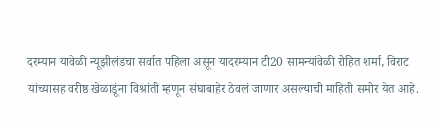दरम्यान यावेळी न्यूझीलंडचा सर्वात पहिला असून यादरम्यान टी20 सामन्यांवेळी रोहित शर्मा, विराट यांच्यासह वरीष्ठ खेळाडूंना विश्रांती म्हणून संघाबाहेर ठेवलं जाणार असल्याची माहिती समोर येत आहे.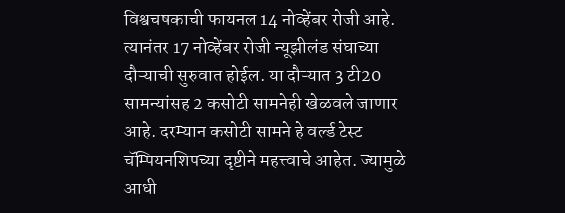विश्वचषकाची फायनल 14 नोव्हेंबर रोजी आहे. त्यानंतर 17 नोव्हेंबर रोजी न्यूझीलंड संघाच्या दौऱ्याची सुरुवात होईल. या दौऱ्यात 3 टी20 सामन्यांसह 2 कसोटी सामनेही खेळवले जाणार आहे. दरम्यान कसोटी सामने हे वर्ल्ड टेस्ट चॅम्पियनशिपच्या दृष्टीने महत्त्वाचे आहेत. ज्यामुळे आधी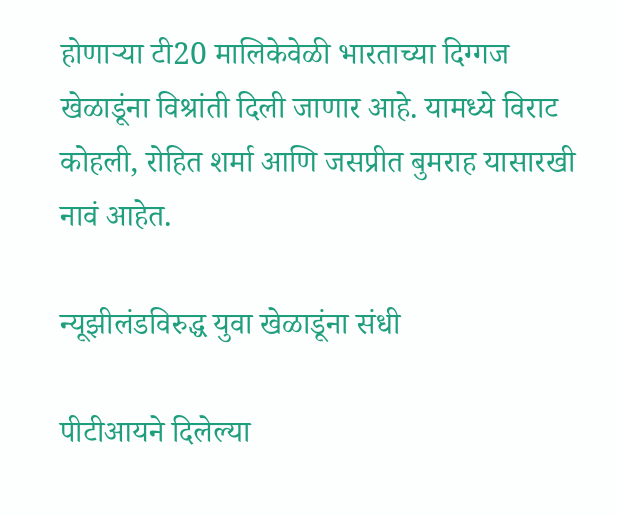होणाऱ्या टी20 मालिकेवेळी भारताच्या दिग्गज खेळाडूंना विश्रांती दिली जाणार आहे. यामध्ये विराट कोहली, रोहित शर्मा आणि जसप्रीत बुमराह यासारखी नावं आहेत.

न्यूझीलंडविरुद्ध युवा खेळाडूंना संधी

पीटीआयने दिलेल्या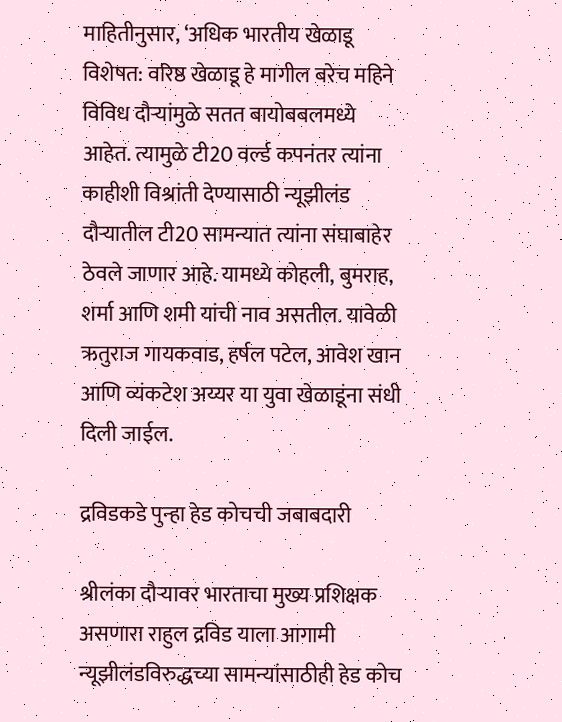माहितीनुसार, ‘अधिक भारतीय खेळाडू विशेषत: वरिष्ठ खेळाडू हे मागील बरेच महिने विविध दौऱ्यांमुळे सतत बायोबबलमध्ये आहेत. त्यामुळे टी20 वर्ल्ड कपनंतर त्यांना काहीशी विश्रांती देण्यासाठी न्यूझीलंड दौऱ्यातील टी20 सामन्यात त्यांना संघाबाहेर ठेवले जाणार आहे. यामध्ये कोहली, बुमराह, शर्मा आणि शमी यांची नाव असतील. यावेळी ऋतुराज गायकवाड, हर्षल पटेल, आवेश खान आणि व्यंकटेश अय्यर या युवा खेळाडूंना संधी दिली जाईल.

द्रविडकडे पुन्हा हेड कोचची जबाबदारी

श्रीलंका दौऱ्यावर भारताचा मुख्य प्रशिक्षक असणारा राहुल द्रविड याला आगामी न्यूझीलंडविरुद्धच्या सामन्यांसाठीही हेड कोच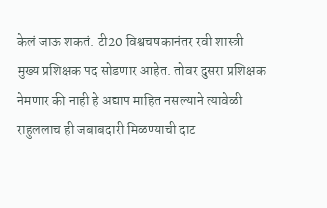केलं जाऊ शकतं. टी20 विश्वचषकानंतर रवी शास्त्री मुख्य प्रशिक्षक पद सोडणार आहेत. तोवर दुसरा प्रशिक्षक नेमणार की नाही हे अद्याप माहित नसल्याने त्यावेळी राहुललाच ही जबाबदारी मिळण्याची दाट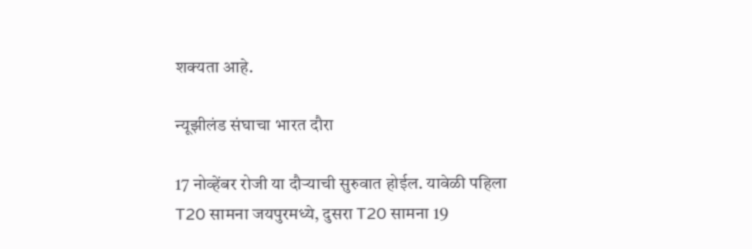शक्यता आहे.

न्यूझीलंड संघाचा भारत दौरा

17 नोव्हेंबर रोजी या दौऱ्याची सुरुवात होईल. यावेळी पहिला T20 सामना जयपुरमध्ये, दुसरा T20 सामना 19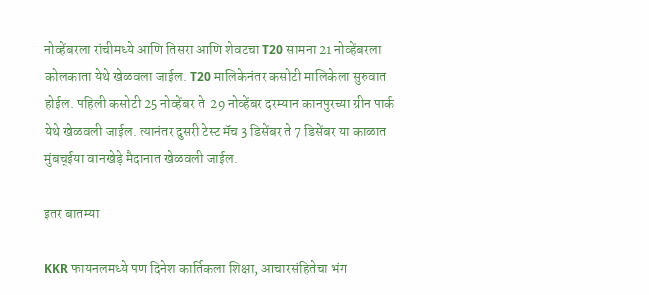नोव्हेंबरला रांचीमध्ये आणि तिसरा आणि शेवटचा T20 सामना 21 नोव्हेंबरला कोलकाता येथे खेळवला जाईल. T20 मालिकेनंतर कसोटी मालिकेला सुरुवात होईल. पहिली कसोटी 25 नोव्हेंबर ते  29 नोव्हेंबर दरम्यान कानपुरच्या ग्रीन पार्क येथे खेळवली जाईल. त्यानंतर दुसरी टेस्ट मॅच 3 डिसेंबर ते 7 डिसेंबर या काळात मुंबच्ईया वानखेड़े मैदानात खेळवली जाईल.

इतर बातम्या

KKR फायनलमध्ये पण दिनेश कार्तिकला शिक्षा, आचारसंहितेचा भंग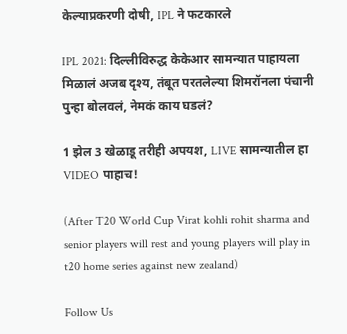केल्याप्रकरणी दोषी, IPL ने फटकारले

IPL 2021: दिल्लीविरुद्ध केकेआर सामन्यात पाहायला मिळालं अजब दृश्य, तंबूत परतलेल्या शिमरॉनला पंचानी पुन्हा बोलवलं, नेमकं काय घडलं?

1 झेल 3 खेळाडू तरीही अपयश, LIVE सामन्यातील हा VIDEO पाहाच!

(After T20 World Cup Virat kohli rohit sharma and senior players will rest and young players will play in t20 home series against new zealand)

Follow Us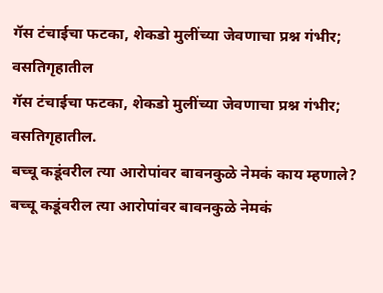गॅस टंचाईचा फटका, शेकडो मुलींच्या जेवणाचा प्रश्न गंभीर; वसतिगृहातील
गॅस टंचाईचा फटका, शेकडो मुलींच्या जेवणाचा प्रश्न गंभीर; वसतिगृहातील.
बच्चू कडूंवरील त्या आरोपांवर बावनकुळे नेमकं काय म्हणाले?
बच्चू कडूंवरील त्या आरोपांवर बावनकुळे नेमकं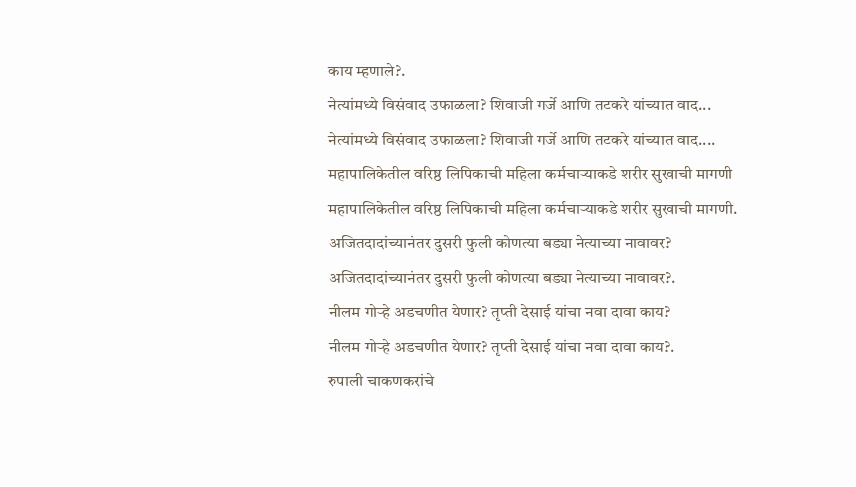काय म्हणाले?.
नेत्यांमध्ये विसंवाद उफाळला? शिवाजी गर्जे आणि तटकरे यांच्यात वाद...
नेत्यांमध्ये विसंवाद उफाळला? शिवाजी गर्जे आणि तटकरे यांच्यात वाद....
महापालिकेतील वरिष्ठ लिपिकाची महिला कर्मचाऱ्याकडे शरीर सुखाची मागणी
महापालिकेतील वरिष्ठ लिपिकाची महिला कर्मचाऱ्याकडे शरीर सुखाची मागणी.
अजितदादांच्यानंतर दुसरी फुली कोणत्या बड्या नेत्याच्या नावावर?
अजितदादांच्यानंतर दुसरी फुली कोणत्या बड्या नेत्याच्या नावावर?.
नीलम गोऱ्हे अडचणीत येणार? तृप्ती देसाई यांचा नवा दावा काय?
नीलम गोऱ्हे अडचणीत येणार? तृप्ती देसाई यांचा नवा दावा काय?.
रुपाली चाकणकरांचे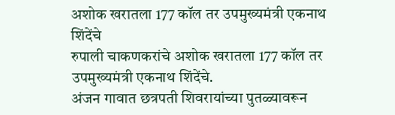अशोक खरातला 177 कॉल तर उपमुख्यमंत्री एकनाथ शिंदेंचे
रुपाली चाकणकरांचे अशोक खरातला 177 कॉल तर उपमुख्यमंत्री एकनाथ शिंदेंचे.
अंजन गावात छत्रपती शिवरायांच्या पुतळ्यावरून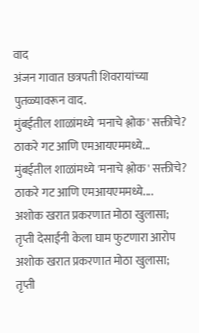वाद
अंजन गावात छत्रपती शिवरायांच्या पुतळ्यावरून वाद.
मुंबईतील शाळांमध्ये 'मनाचे श्लोक' सक्तीचे? ठाकरे गट आणि एमआयएममध्ये...
मुंबईतील शाळांमध्ये 'मनाचे श्लोक' सक्तीचे? ठाकरे गट आणि एमआयएममध्ये....
अशोक खरात प्रकरणात मोठा खुलासा; तृप्ती देसाईंनी केला घाम फुटणारा आरोप
अशोक खरात प्रकरणात मोठा खुलासा; तृप्ती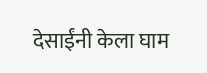देसाईंनी केला घाम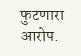फुटणारा आरोप.